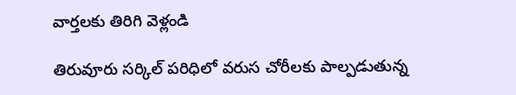వార్తలకు తిరిగి వెళ్లండి

తిరువూరు సర్కిల్ పరిధిలో వరుస చోరీలకు పాల్పడుతున్న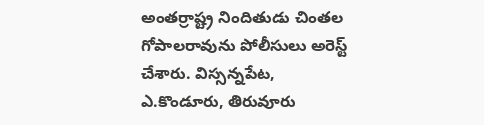అంతర్రాష్ట్ర నిందితుడు చింతల గోపాలరావును పోలీసులు అరెస్ట్ చేశారు. విస్సన్నపేట, ఎ.కొండూరు, తిరువూరు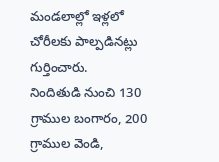మండలాల్లో ఇళ్లలో చోరీలకు పాల్పడినట్లు గుర్తించారు.
నిందితుడి నుంచి 130 గ్రాముల బంగారం, 200 గ్రాముల వెండి,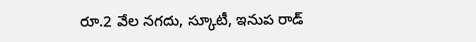రూ.2 వేల నగదు, స్కూటీ, ఇనుప రాడ్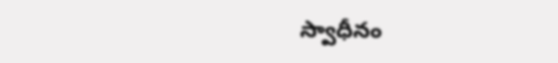స్వాధీనం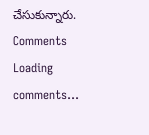చేసుకున్నారు.
Comments
Loading comments...